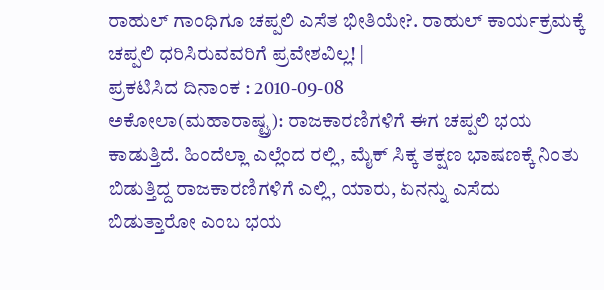ರಾಹುಲ್ ಗಾಂಧಿಗೂ ಚಪ್ಪಲಿ ಎಸೆತ ಭೀತಿಯೇ?. ರಾಹುಲ್ ಕಾರ್ಯಕ್ರಮಕ್ಕೆ ಚಪ್ಪಲಿ ಧರಿಸಿರುವವರಿಗೆ ಪ್ರವೇಶವಿಲ್ಲ! |
ಪ್ರಕಟಿಸಿದ ದಿನಾಂಕ : 2010-09-08
ಅಕೋಲಾ(ಮಹಾರಾಷ್ಟ್ರ): ರಾಜಕಾರಣಿಗಳಿಗೆ ಈಗ ಚಪ್ಪಲಿ ಭಯ ಕಾಡುತ್ತಿದೆ. ಹಿಂದೆಲ್ಲಾ ಎಲ್ಲೆಂದ ರಲ್ಲಿ, ಮೈಕ್ ಸಿಕ್ಕ ತಕ್ಷಣ ಭಾಷಣಕ್ಕೆ ನಿಂತು ಬಿಡುತ್ತಿದ್ದ ರಾಜಕಾರಣಿಗಳಿಗೆ ಎಲ್ಲಿ, ಯಾರು, ಏನನ್ನು ಎಸೆದು ಬಿಡುತ್ತಾರೋ ಎಂಬ ಭಯ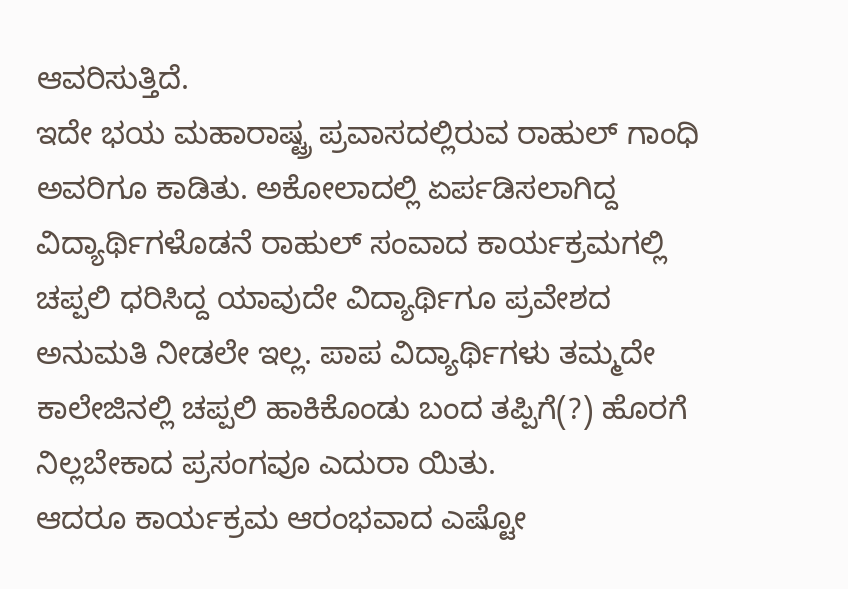ಆವರಿಸುತ್ತಿದೆ.
ಇದೇ ಭಯ ಮಹಾರಾಷ್ಟ್ರ ಪ್ರವಾಸದಲ್ಲಿರುವ ರಾಹುಲ್ ಗಾಂಧಿ ಅವರಿಗೂ ಕಾಡಿತು. ಅಕೋಲಾದಲ್ಲಿ ಏರ್ಪಡಿಸಲಾಗಿದ್ದ ವಿದ್ಯಾರ್ಥಿಗಳೊಡನೆ ರಾಹುಲ್ ಸಂವಾದ ಕಾರ್ಯಕ್ರಮಗಲ್ಲಿ ಚಪ್ಪಲಿ ಧರಿಸಿದ್ದ ಯಾವುದೇ ವಿದ್ಯಾರ್ಥಿಗೂ ಪ್ರವೇಶದ ಅನುಮತಿ ನೀಡಲೇ ಇಲ್ಲ. ಪಾಪ ವಿದ್ಯಾರ್ಥಿಗಳು ತಮ್ಮದೇ ಕಾಲೇಜಿನಲ್ಲಿ ಚಪ್ಪಲಿ ಹಾಕಿಕೊಂಡು ಬಂದ ತಪ್ಪಿಗೆ(?) ಹೊರಗೆ ನಿಲ್ಲಬೇಕಾದ ಪ್ರಸಂಗವೂ ಎದುರಾ ಯಿತು.
ಆದರೂ ಕಾರ್ಯಕ್ರಮ ಆರಂಭವಾದ ಎಷ್ಟೋ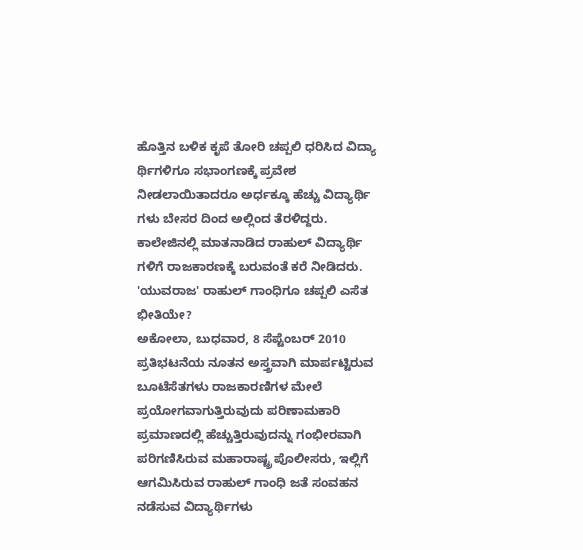ಹೊತ್ತಿನ ಬಳಿಕ ಕೃಪೆ ತೋರಿ ಚಪ್ಪಲಿ ಧರಿಸಿದ ವಿದ್ಯಾ ರ್ಥಿಗಳಿಗೂ ಸಭಾಂಗಣಕ್ಕೆ ಪ್ರವೇಶ ನೀಡಲಾಯಿತಾದರೂ ಅರ್ಧಕ್ಕೂ ಹೆಚ್ಚು ವಿದ್ಯಾರ್ಥಿ ಗಳು ಬೇಸರ ದಿಂದ ಅಲ್ಲಿಂದ ತೆರಳಿದ್ದರು. ಕಾಲೇಜಿನಲ್ಲಿ ಮಾತನಾಡಿದ ರಾಹುಲ್ ವಿದ್ಯಾರ್ಥಿ ಗಳಿಗೆ ರಾಜಕಾರಣಕ್ಕೆ ಬರುವಂತೆ ಕರೆ ನೀಡಿದರು.
'ಯುವರಾಜ' ರಾಹುಲ್ ಗಾಂಧಿಗೂ ಚಪ್ಪಲಿ ಎಸೆತ ಭೀತಿಯೇ?
ಅಕೋಲಾ, ಬುಧವಾರ, 8 ಸೆಪ್ಟೆಂಬರ್ 2010 ಪ್ರತಿಭಟನೆಯ ನೂತನ ಅಸ್ತ್ರವಾಗಿ ಮಾರ್ಪಟ್ಟಿರುವ ಬೂಟೆಸೆತಗಳು ರಾಜಕಾರಣಿಗಳ ಮೇಲೆ ಪ್ರಯೋಗವಾಗುತ್ತಿರುವುದು ಪರಿಣಾಮಕಾರಿ ಪ್ರಮಾಣದಲ್ಲಿ ಹೆಚ್ಚುತ್ತಿರುವುದನ್ನು ಗಂಭೀರವಾಗಿ ಪರಿಗಣಿಸಿರುವ ಮಹಾರಾಷ್ಟ್ರ ಪೊಲೀಸರು, ಇಲ್ಲಿಗೆ ಆಗಮಿಸಿರುವ ರಾಹುಲ್ ಗಾಂಧಿ ಜತೆ ಸಂವಹನ ನಡೆಸುವ ವಿದ್ಯಾರ್ಥಿಗಳು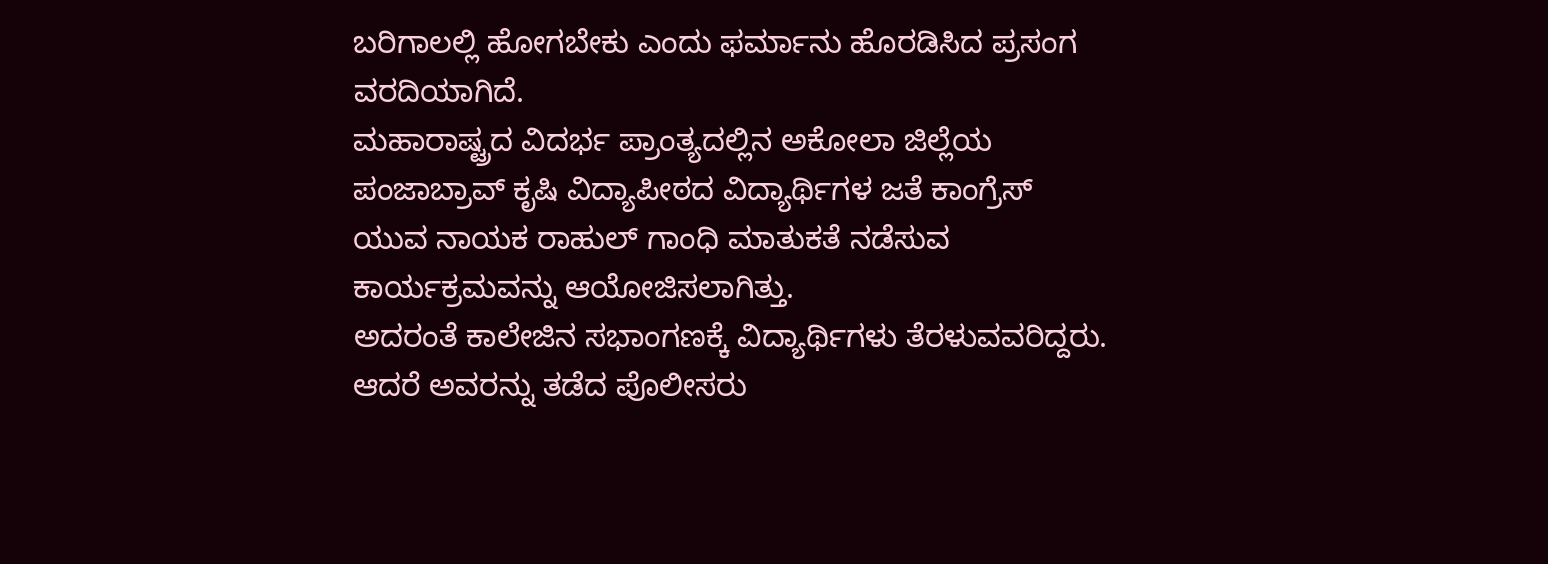ಬರಿಗಾಲಲ್ಲಿ ಹೋಗಬೇಕು ಎಂದು ಫರ್ಮಾನು ಹೊರಡಿಸಿದ ಪ್ರಸಂಗ ವರದಿಯಾಗಿದೆ.
ಮಹಾರಾಷ್ಟ್ರದ ವಿದರ್ಭ ಪ್ರಾಂತ್ಯದಲ್ಲಿನ ಅಕೋಲಾ ಜಿಲ್ಲೆಯ ಪಂಜಾಬ್ರಾವ್ ಕೃಷಿ ವಿದ್ಯಾಪೀಠದ ವಿದ್ಯಾರ್ಥಿಗಳ ಜತೆ ಕಾಂಗ್ರೆಸ್ ಯುವ ನಾಯಕ ರಾಹುಲ್ ಗಾಂಧಿ ಮಾತುಕತೆ ನಡೆಸುವ ಕಾರ್ಯಕ್ರಮವನ್ನು ಆಯೋಜಿಸಲಾಗಿತ್ತು.
ಅದರಂತೆ ಕಾಲೇಜಿನ ಸಭಾಂಗಣಕ್ಕೆ ವಿದ್ಯಾರ್ಥಿಗಳು ತೆರಳುವವರಿದ್ದರು. ಆದರೆ ಅವರನ್ನು ತಡೆದ ಪೊಲೀಸರು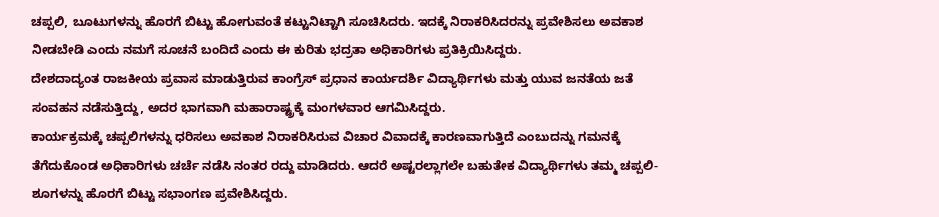ಚಪ್ಪಲಿ, ಬೂಟುಗಳನ್ನು ಹೊರಗೆ ಬಿಟ್ಟು ಹೋಗುವಂತೆ ಕಟ್ಟುನಿಟ್ಟಾಗಿ ಸೂಚಿಸಿದರು. ಇದಕ್ಕೆ ನಿರಾಕರಿಸಿದರನ್ನು ಪ್ರವೇಶಿಸಲು ಅವಕಾಶ ನೀಡಬೇಡಿ ಎಂದು ನಮಗೆ ಸೂಚನೆ ಬಂದಿದೆ ಎಂದು ಈ ಕುರಿತು ಭದ್ರತಾ ಅಧಿಕಾರಿಗಳು ಪ್ರತಿಕ್ರಿಯಿಸಿದ್ದರು.
ದೇಶದಾದ್ಯಂತ ರಾಜಕೀಯ ಪ್ರವಾಸ ಮಾಡುತ್ತಿರುವ ಕಾಂಗ್ರೆಸ್ ಪ್ರಧಾನ ಕಾರ್ಯದರ್ಶಿ ವಿದ್ಯಾರ್ಥಿಗಳು ಮತ್ತು ಯುವ ಜನತೆಯ ಜತೆ ಸಂವಹನ ನಡೆಸುತ್ತಿದ್ದು, ಅದರ ಭಾಗವಾಗಿ ಮಹಾರಾಷ್ಟ್ರಕ್ಕೆ ಮಂಗಳವಾರ ಆಗಮಿಸಿದ್ದರು.
ಕಾರ್ಯಕ್ರಮಕ್ಕೆ ಚಪ್ಪಲಿಗಳನ್ನು ಧರಿಸಲು ಅವಕಾಶ ನಿರಾಕರಿಸಿರುವ ವಿಚಾರ ವಿವಾದಕ್ಕೆ ಕಾರಣವಾಗುತ್ತಿದೆ ಎಂಬುದನ್ನು ಗಮನಕ್ಕೆ ತೆಗೆದುಕೊಂಡ ಅಧಿಕಾರಿಗಳು ಚರ್ಚೆ ನಡೆಸಿ ನಂತರ ರದ್ದು ಮಾಡಿದರು. ಆದರೆ ಅಷ್ಟರಲ್ಲಾಗಲೇ ಬಹುತೇಕ ವಿದ್ಯಾರ್ಥಿಗಳು ತಮ್ಮ ಚಪ್ಪಲಿ-ಶೂಗಳನ್ನು ಹೊರಗೆ ಬಿಟ್ಟು ಸಭಾಂಗಣ ಪ್ರವೇಶಿಸಿದ್ದರು.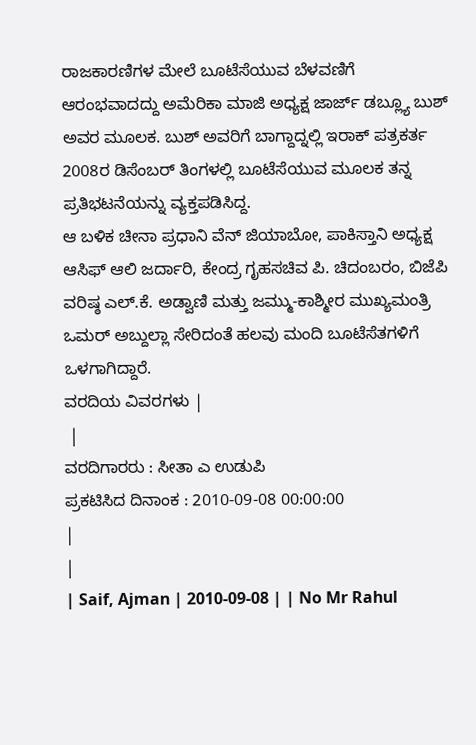ರಾಜಕಾರಣಿಗಳ ಮೇಲೆ ಬೂಟೆಸೆಯುವ ಬೆಳವಣಿಗೆ ಆರಂಭವಾದದ್ದು ಅಮೆರಿಕಾ ಮಾಜಿ ಅಧ್ಯಕ್ಷ ಜಾರ್ಜ್ ಡಬ್ಲ್ಯೂ ಬುಶ್ ಅವರ ಮೂಲಕ. ಬುಶ್ ಅವರಿಗೆ ಬಾಗ್ದಾದ್ನಲ್ಲಿ ಇರಾಕ್ ಪತ್ರಕರ್ತ 2008ರ ಡಿಸೆಂಬರ್ ತಿಂಗಳಲ್ಲಿ ಬೂಟೆಸೆಯುವ ಮೂಲಕ ತನ್ನ ಪ್ರತಿಭಟನೆಯನ್ನು ವ್ಯಕ್ತಪಡಿಸಿದ್ದ.
ಆ ಬಳಿಕ ಚೀನಾ ಪ್ರಧಾನಿ ವೆನ್ ಜಿಯಾಬೋ, ಪಾಕಿಸ್ತಾನಿ ಅಧ್ಯಕ್ಷ ಆಸಿಫ್ ಆಲಿ ಜರ್ದಾರಿ, ಕೇಂದ್ರ ಗೃಹಸಚಿವ ಪಿ. ಚಿದಂಬರಂ, ಬಿಜೆಪಿ ವರಿಷ್ಠ ಎಲ್.ಕೆ. ಅಡ್ವಾಣಿ ಮತ್ತು ಜಮ್ಮು-ಕಾಶ್ಮೀರ ಮುಖ್ಯಮಂತ್ರಿ ಒಮರ್ ಅಬ್ದುಲ್ಲಾ ಸೇರಿದಂತೆ ಹಲವು ಮಂದಿ ಬೂಟೆಸೆತಗಳಿಗೆ ಒಳಗಾಗಿದ್ದಾರೆ.
ವರದಿಯ ವಿವರಗಳು |
 |
ವರದಿಗಾರರು : ಸೀತಾ ಎ ಉಡುಪಿ
ಪ್ರಕಟಿಸಿದ ದಿನಾಂಕ : 2010-09-08 00:00:00
|
|
| Saif, Ajman | 2010-09-08 | | No Mr Rahul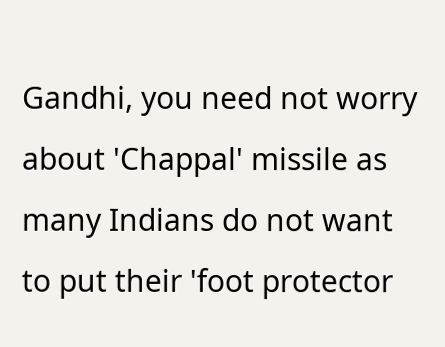Gandhi, you need not worry about 'Chappal' missile as many Indians do not want to put their 'foot protector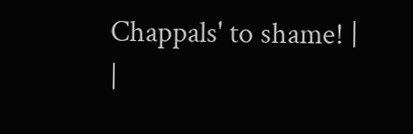Chappals' to shame! |
|